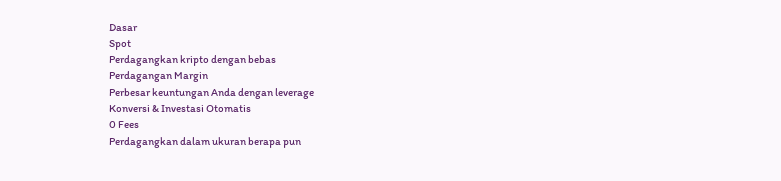Dasar
Spot
Perdagangkan kripto dengan bebas
Perdagangan Margin
Perbesar keuntungan Anda dengan leverage
Konversi & Investasi Otomatis
0 Fees
Perdagangkan dalam ukuran berapa pun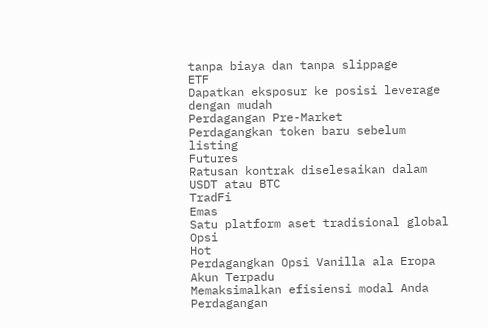tanpa biaya dan tanpa slippage
ETF
Dapatkan eksposur ke posisi leverage dengan mudah
Perdagangan Pre-Market
Perdagangkan token baru sebelum listing
Futures
Ratusan kontrak diselesaikan dalam USDT atau BTC
TradFi
Emas
Satu platform aset tradisional global
Opsi
Hot
Perdagangkan Opsi Vanilla ala Eropa
Akun Terpadu
Memaksimalkan efisiensi modal Anda
Perdagangan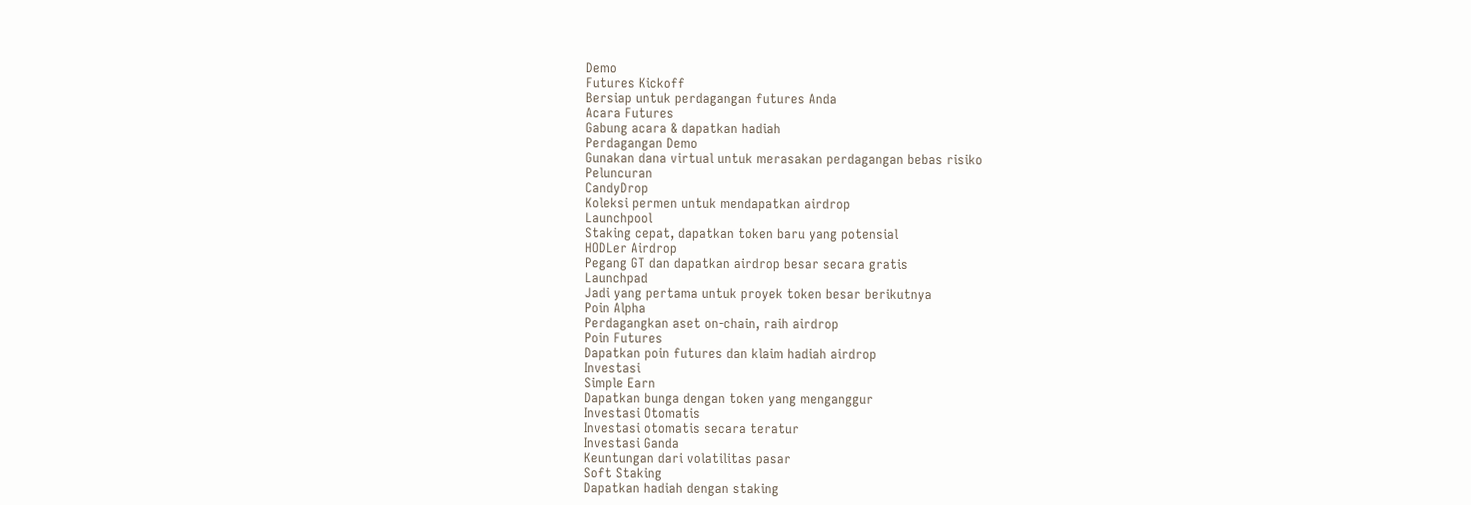Demo
Futures Kickoff
Bersiap untuk perdagangan futures Anda
Acara Futures
Gabung acara & dapatkan hadiah
Perdagangan Demo
Gunakan dana virtual untuk merasakan perdagangan bebas risiko
Peluncuran
CandyDrop
Koleksi permen untuk mendapatkan airdrop
Launchpool
Staking cepat, dapatkan token baru yang potensial
HODLer Airdrop
Pegang GT dan dapatkan airdrop besar secara gratis
Launchpad
Jadi yang pertama untuk proyek token besar berikutnya
Poin Alpha
Perdagangkan aset on-chain, raih airdrop
Poin Futures
Dapatkan poin futures dan klaim hadiah airdrop
Investasi
Simple Earn
Dapatkan bunga dengan token yang menganggur
Investasi Otomatis
Investasi otomatis secara teratur
Investasi Ganda
Keuntungan dari volatilitas pasar
Soft Staking
Dapatkan hadiah dengan staking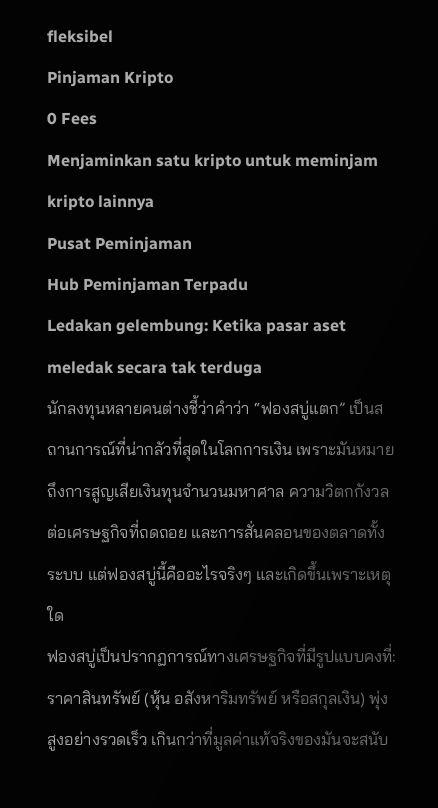fleksibel
Pinjaman Kripto
0 Fees
Menjaminkan satu kripto untuk meminjam kripto lainnya
Pusat Peminjaman
Hub Peminjaman Terpadu
Ledakan gelembung: Ketika pasar aset meledak secara tak terduga
นักลงทุนหลายคนต่างชี้ว่าคำว่า “ฟองสบู่แตก” เป็นสถานการณ์ที่น่ากลัวที่สุดในโลกการเงิน เพราะมันหมายถึงการสูญเสียเงินทุนจำนวนมหาศาล ความวิตกกังวลต่อเศรษฐกิจที่ถดถอย และการสั่นคลอนของตลาดทั้งระบบ แต่ฟองสบู่นี้คืออะไรจริงๆ และเกิดขึ้นเพราะเหตุใด
ฟองสบู่เป็นปรากฏการณ์ทางเศรษฐกิจที่มีรูปแบบคงที่: ราคาสินทรัพย์ (หุ้น อสังหาริมทรัพย์ หรือสกุลเงิน) พุ่งสูงอย่างรวดเร็ว เกินกว่าที่มูลค่าแท้จริงของมันจะสนับ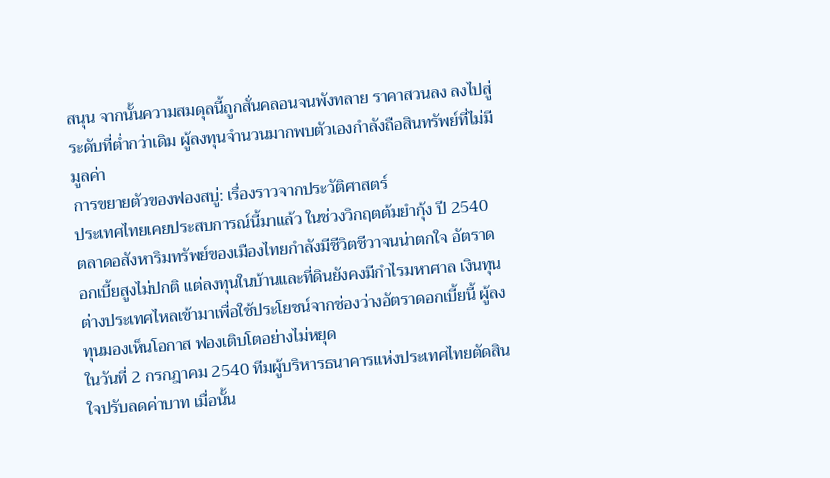สนุน จากนั้นความสมดุลนี้ถูกสั่นคลอนจนพังทลาย ราคาสวนลง ลงไปสู่ระดับที่ต่ำกว่าเดิม ผู้ลงทุนจำนวนมากพบตัวเองกำลังถือสินทรัพย์ที่ไม่มีมูลค่า
การขยายตัวของฟองสบู่: เรื่องราวจากประวัติศาสตร์
ประเทศไทยเคยประสบการณ์นี้มาแล้ว ในช่วงวิกฤตต้มยำกุ้ง ปี 2540 ตลาดอสังหาริมทรัพย์ของเมืองไทยกำลังมีชีวิตชีวาจนน่าตกใจ อัตราดอกเบี้ยสูงไม่ปกติ แต่ลงทุนในบ้านและที่ดินยังคงมีกำไรมหาศาล เงินทุนต่างประเทศไหลเข้ามาเพื่อใช้ประโยชน์จากช่องว่างอัตราดอกเบี้ยนี้ ผู้ลงทุนมองเห็นโอกาส ฟองเติบโตอย่างไม่หยุด
ในวันที่ 2 กรกฎาคม 2540 ทีมผู้บริหารธนาคารแห่งประเทศไทยตัดสินใจปรับลดค่าบาท เมื่อนั้น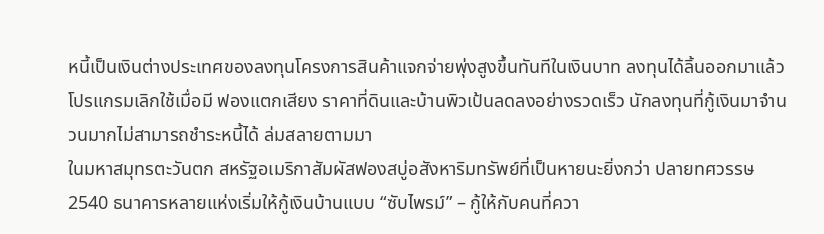หนี้เป็นเงินต่างประเทศของลงทุนโครงการสินค้าแจกจ่ายพุ่งสูงขึ้นทันทีในเงินบาท ลงทุนได้ลิ้นออกมาแล้ว โปรแกรมเลิกใช้เมื่อมี ฟองแตกเสียง ราคาที่ดินและบ้านพิวเป้นลดลงอย่างรวดเร็ว นักลงทุนที่กู้เงินมาจำนวนมากไม่สามารถชำระหนี้ได้ ล่มสลายตามมา
ในมหาสมุทรตะวันตก สหรัฐอเมริกาสัมผัสฟองสบู่อสังหาริมทรัพย์ที่เป็นหายนะยิ่งกว่า ปลายทศวรรษ 2540 ธนาคารหลายแห่งเริ่มให้กู้เงินบ้านแบบ “ซับไพรม์” – กู้ให้กับคนที่ควา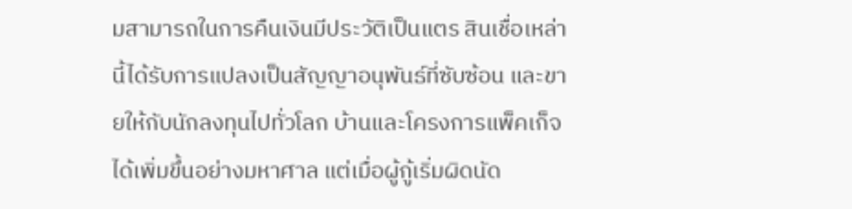มสามารถในการคืนเงินมีประวัติเป็นแตร สินเชื่อเหล่านี้ได้รับการแปลงเป็นสัญญาอนุพันธ์ที่ซับซ้อน และขายให้กับนักลงทุนไปทั่วโลก บ้านและโครงการแพ็คเก็จได้เพิ่มขึ้นอย่างมหาศาล แต่เมื่อผู้กู้เริ่มผิดนัด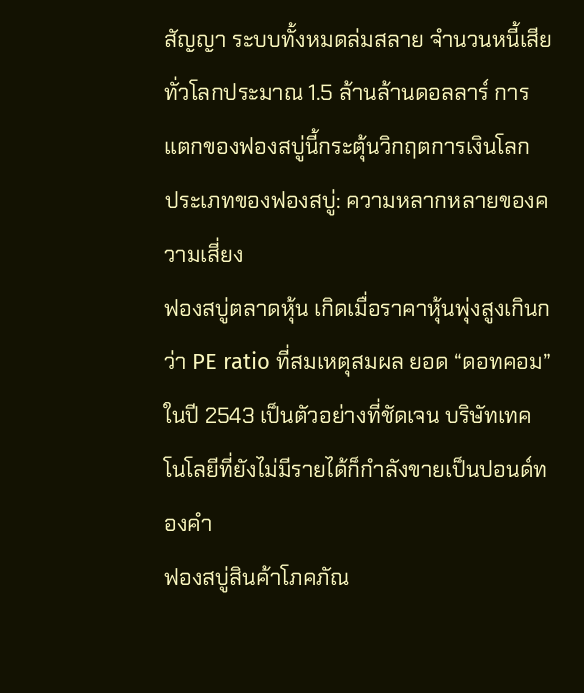สัญญา ระบบทั้งหมดล่มสลาย จำนวนหนี้เสียทั่วโลกประมาณ 1.5 ล้านล้านดอลลาร์ การแตกของฟองสบู่นี้กระตุ้นวิกฤตการเงินโลก
ประเภทของฟองสบู่: ความหลากหลายของความเสี่ยง
ฟองสบู่ตลาดหุ้น เกิดเมื่อราคาหุ้นพุ่งสูงเกินกว่า PE ratio ที่สมเหตุสมผล ยอด “ดอทคอม” ในปี 2543 เป็นตัวอย่างที่ชัดเจน บริษัทเทคโนโลยีที่ยังไม่มีรายได้ก็กำลังขายเป็นปอนด์ทองคำ
ฟองสบู่สินค้าโภคภัณ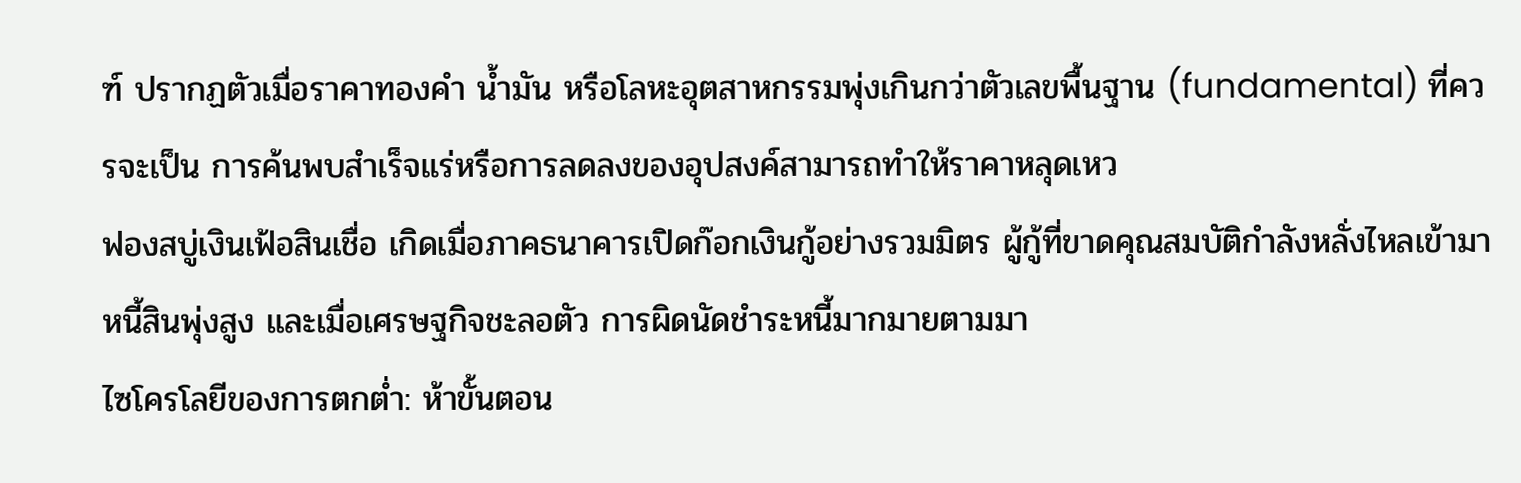ฑ์ ปรากฏตัวเมื่อราคาทองคำ น้ำมัน หรือโลหะอุตสาหกรรมพุ่งเกินกว่าตัวเลขพื้นฐาน (fundamental) ที่ควรจะเป็น การค้นพบสำเร็จแร่หรือการลดลงของอุปสงค์สามารถทำให้ราคาหลุดเหว
ฟองสบู่เงินเฟ้อสินเชื่อ เกิดเมื่อภาคธนาคารเปิดก๊อกเงินกู้อย่างรวมมิตร ผู้กู้ที่ขาดคุณสมบัติกำลังหลั่งไหลเข้ามา หนี้สินพุ่งสูง และเมื่อเศรษฐกิจชะลอตัว การผิดนัดชำระหนี้มากมายตามมา
ไซโครโลยีของการตกต่ำ: ห้าขั้นตอน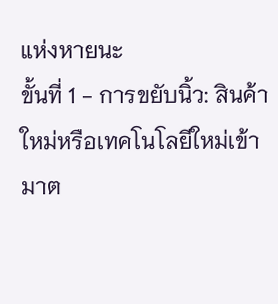แห่งหายนะ
ขั้นที่ 1 - การขยับนิ้ว: สินค้าใหม่หรือเทคโนโลยีใหม่เข้ามาต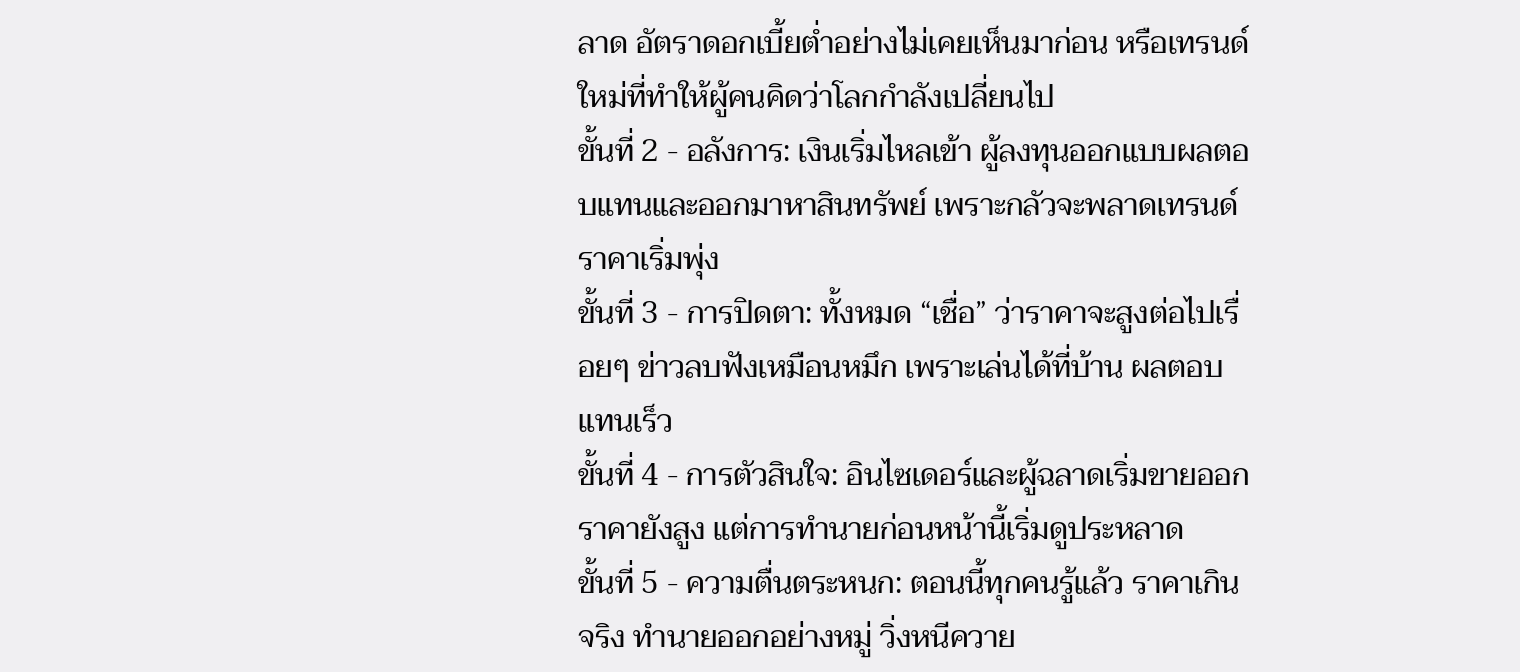ลาด อัตราดอกเบี้ยต่ำอย่างไม่เคยเห็นมาก่อน หรือเทรนด์ใหม่ที่ทำให้ผู้คนคิดว่าโลกกำลังเปลี่ยนไป
ขั้นที่ 2 - อลังการ: เงินเริ่มไหลเข้า ผู้ลงทุนออกแบบผลตอบแทนและออกมาหาสินทรัพย์ เพราะกลัวจะพลาดเทรนด์ ราคาเริ่มพุ่ง
ขั้นที่ 3 - การปิดตา: ทั้งหมด “เชื่อ” ว่าราคาจะสูงต่อไปเรื่อยๆ ข่าวลบฟังเหมือนหมึก เพราะเล่นได้ที่บ้าน ผลตอบแทนเร็ว
ขั้นที่ 4 - การตัวสินใจ: อินไซเดอร์และผู้ฉลาดเริ่มขายออก ราคายังสูง แต่การทำนายก่อนหน้านี้เริ่มดูประหลาด
ขั้นที่ 5 - ความตื่นตระหนก: ตอนนี้ทุกคนรู้แล้ว ราคาเกินจริง ทำนายออกอย่างหมู่ วิ่งหนีควาย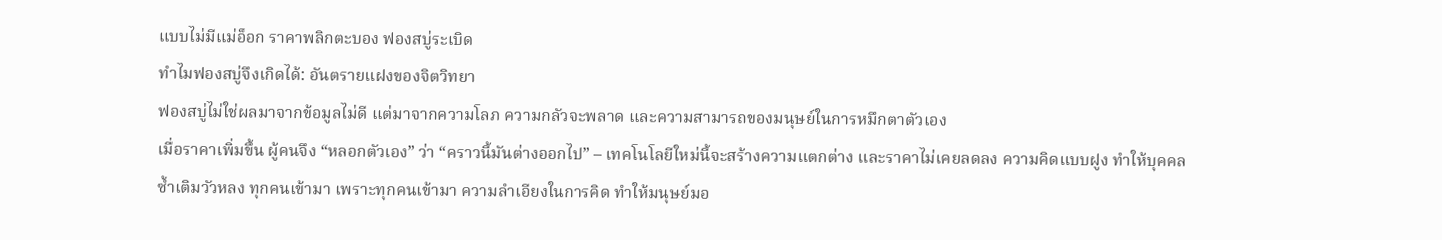แบบไม่มีแม่อ็อก ราคาพลิกตะบอง ฟองสบู่ระเบิด
ทำไมฟองสบู่จึงเกิดได้: อันตรายแฝงของจิตวิทยา
ฟองสบู่ไม่ใช่ผลมาจากข้อมูลไม่ดี แต่มาจากความโลภ ความกลัวจะพลาด และความสามารถของมนุษย์ในการหมึกตาตัวเอง
เมื่อราคาเพิ่มขึ้น ผู้คนจึง “หลอกตัวเอง” ว่า “คราวนี้มันต่างออกไป” – เทคโนโลยีใหม่นี้จะสร้างความแตกต่าง และราคาไม่เคยลดลง ความคิดแบบฝูง ทำให้บุคคลซ้ำเติมวัวหลง ทุกคนเข้ามา เพราะทุกคนเข้ามา ความลำเอียงในการคิด ทำให้มนุษย์มอ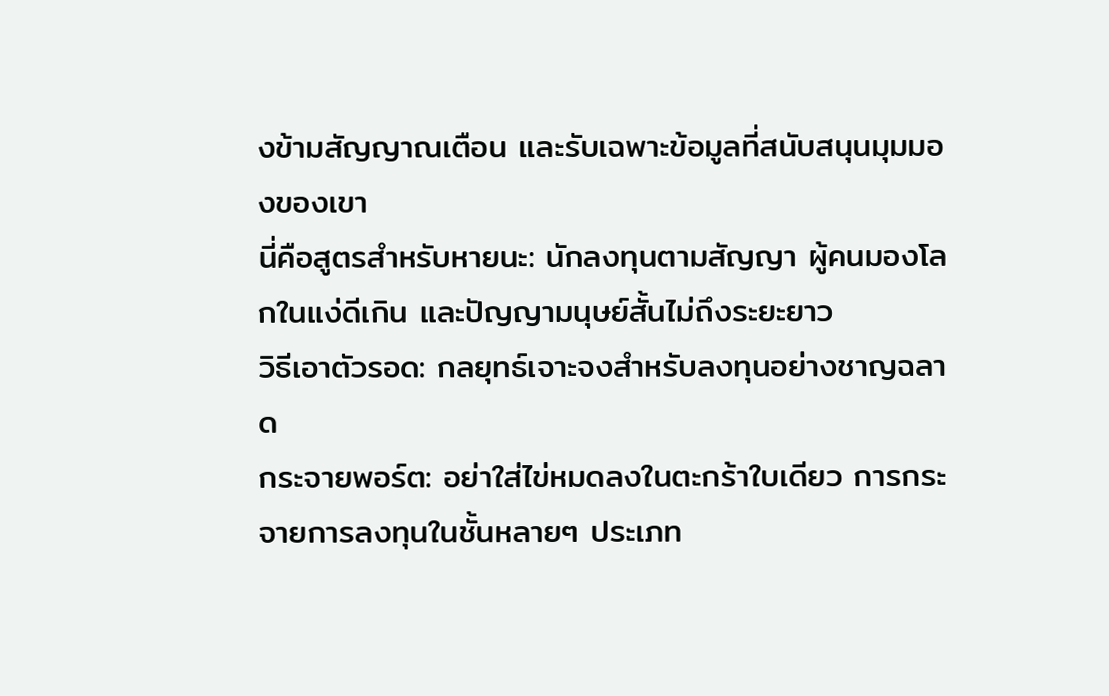งข้ามสัญญาณเตือน และรับเฉพาะข้อมูลที่สนับสนุนมุมมองของเขา
นี่คือสูตรสำหรับหายนะ: นักลงทุนตามสัญญา ผู้คนมองโลกในแง่ดีเกิน และปัญญามนุษย์สั้นไม่ถึงระยะยาว
วิธีเอาตัวรอด: กลยุทธ์เจาะจงสำหรับลงทุนอย่างชาญฉลาด
กระจายพอร์ต: อย่าใส่ไข่หมดลงในตะกร้าใบเดียว การกระจายการลงทุนในชั้นหลายๆ ประเภท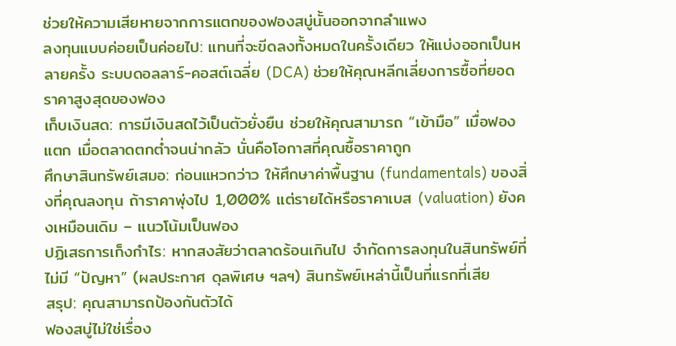ช่วยให้ความเสียหายจากการแตกของฟองสบู่นั้นออกจากลำแพง
ลงทุนแบบค่อยเป็นค่อยไป: แทนที่จะขีดลงทั้งหมดในครั้งเดียว ให้แบ่งออกเป็นหลายครั้ง ระบบดอลลาร์-คอสต์เฉลี่ย (DCA) ช่วยให้คุณหลีกเลี่ยงการซื้อที่ยอด ราคาสูงสุดของฟอง
เก็บเงินสด: การมีเงินสดไว้เป็นตัวยั่งยืน ช่วยให้คุณสามารถ “เข้ามือ” เมื่อฟองแตก เมื่อตลาดตกต่ำจนน่ากลัว นั่นคือโอกาสที่คุณซื้อราคาถูก
ศึกษาสินทรัพย์เสมอ: ก่อนแหวกว่าว ให้ศึกษาค่าพื้นฐาน (fundamentals) ของสิ่งที่คุณลงทุน ถ้าราคาพุ่งไป 1,000% แต่รายได้หรือราคาเบส (valuation) ยังคงเหมือนเดิม – แนวโน้มเป็นฟอง
ปฏิเสธการเก็งกำไร: หากสงสัยว่าตลาดร้อนเกินไป จำกัดการลงทุนในสินทรัพย์ที่ไม่มี “ปัญหา” (ผลประกาศ ดุลพิเศษ ฯลฯ) สินทรัพย์เหล่านี้เป็นที่แรกที่เสีย
สรุป: คุณสามารถป้องกันตัวได้
ฟองสบู่ไม่ใช่เรื่อง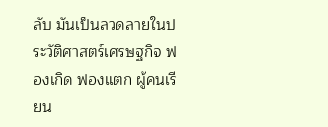ลับ มันเป็นลวดลายในประวัติศาสตร์เศรษฐกิจ ฟองเกิด ฟองแตก ผู้คนเรียน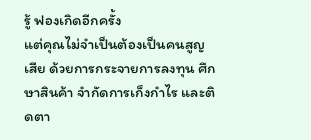รู้ ฟองเกิดอีกครั้ง
แต่คุณไม่จำเป็นต้องเป็นคนสูญเสีย ด้วยการกระจายการลงทุน ศึกษาสินค้า จำกัดการเก็งกำไร และติดตา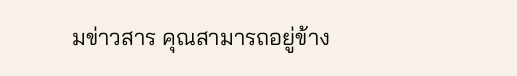มข่าวสาร คุณสามารถอยู่ข้าง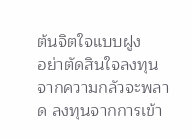ต้นจิตใจแบบฝูง
อย่าตัดสินใจลงทุนจากความกลัวจะพลาด ลงทุนจากการเข้า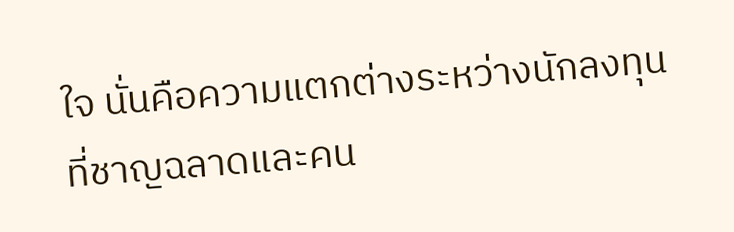ใจ นั่นคือความแตกต่างระหว่างนักลงทุนที่ชาญฉลาดและคน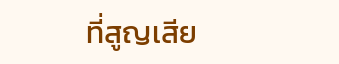ที่สูญเสีย